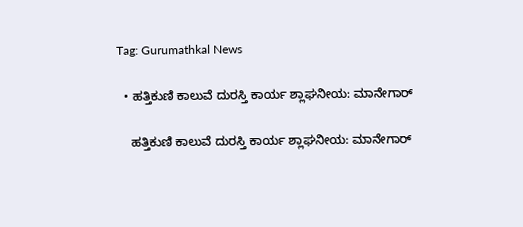Tag: Gurumathkal News

  • ಹತ್ತಿಕುಣಿ ಕಾಲುವೆ ದುರಸ್ತಿ ಕಾರ್ಯ ಶ್ಲಾಘನೀಯ: ಮಾನೇಗಾರ್

    ಹತ್ತಿಕುಣಿ ಕಾಲುವೆ ದುರಸ್ತಿ ಕಾರ್ಯ ಶ್ಲಾಘನೀಯ: ಮಾನೇಗಾರ್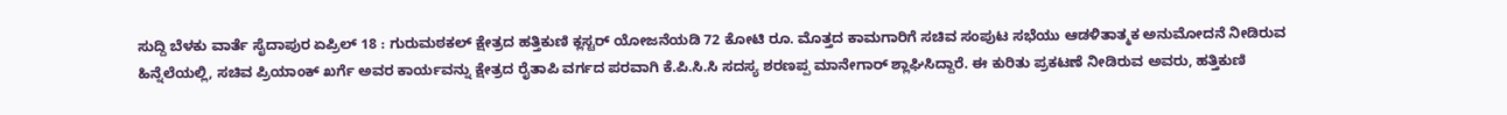ಸುದ್ದಿ ಬೆಳಕು ವಾರ್ತೆ ಸೈದಾಪುರ ಏಪ್ರಿಲ್ 18 : ಗುರುಮಠಕಲ್ ಕ್ಷೇತ್ರದ ಹತ್ತಿಕುಣಿ ಕ್ಲಸ್ಟರ್ ಯೋಜನೆಯಡಿ 72 ಕೋಟಿ ರೂ. ಮೊತ್ತದ ಕಾಮಗಾರಿಗೆ ಸಚಿವ ಸಂಪುಟ ಸಭೆಯು ಆಡಳಿತಾತ್ಮಕ ಅನುಮೋದನೆ ನೀಡಿರುವ ಹಿನ್ನೆಲೆಯಲ್ಲಿ, ಸಚಿವ ಪ್ರಿಯಾಂಕ್ ಖರ್ಗೆ ಅವರ ಕಾರ್ಯವನ್ನು ಕ್ಷೇತ್ರದ ರೈತಾಪಿ ವರ್ಗದ ಪರವಾಗಿ ಕೆ.ಪಿ.ಸಿ.ಸಿ ಸದಸ್ಯ ಶರಣಪ್ಪ ಮಾನೇಗಾರ್ ಶ್ಲಾಘಿಸಿದ್ದಾರೆ. ಈ ಕುರಿತು ಪ್ರಕಟಣೆ ನೀಡಿರುವ ಅವರು, ಹತ್ತಿಕುಣಿ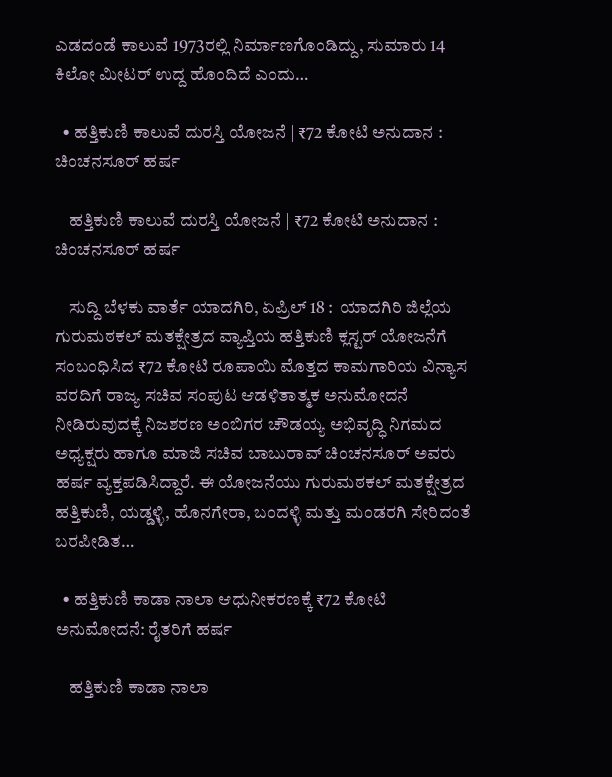ಎಡದಂಡೆ ಕಾಲುವೆ 1973ರಲ್ಲಿ ನಿರ್ಮಾಣಗೊಂಡಿದ್ದು, ಸುಮಾರು 14 ಕಿಲೋ ಮೀಟರ್ ಉದ್ದ ಹೊಂದಿದೆ ಎಂದು…

  • ಹತ್ತಿಕುಣಿ ಕಾಲುವೆ ದುರಸ್ತಿ ಯೋಜನೆ | ₹72 ಕೋಟಿ ಅನುದಾನ : ಚಿಂಚನಸೂರ್ ಹರ್ಷ

    ಹತ್ತಿಕುಣಿ ಕಾಲುವೆ ದುರಸ್ತಿ ಯೋಜನೆ | ₹72 ಕೋಟಿ ಅನುದಾನ : ಚಿಂಚನಸೂರ್ ಹರ್ಷ

    ಸುದ್ದಿ ಬೆಳಕು ವಾರ್ತೆ ಯಾದಗಿರಿ, ಏಪ್ರಿಲ್ 18 :  ಯಾದಗಿರಿ ಜಿಲ್ಲೆಯ ಗುರುಮಠಕಲ್‌ ಮತಕ್ಷೇತ್ರದ ವ್ಯಾಪ್ತಿಯ ಹತ್ತಿಕುಣಿ ಕ್ಲಸ್ಟರ್ ಯೋಜನೆಗೆ ಸಂಬಂಧಿಸಿದ ₹72 ಕೋಟಿ ರೂಪಾಯಿ ಮೊತ್ತದ ಕಾಮಗಾರಿಯ ವಿನ್ಯಾಸ ವರದಿಗೆ ರಾಜ್ಯ ಸಚಿವ ಸಂಪುಟ ಆಡಳಿತಾತ್ಮಕ ಅನುಮೋದನೆ ನೀಡಿರುವುದಕ್ಕೆ ನಿಜಶರಣ ಅಂಬಿಗರ ಚೌಡಯ್ಯ ಅಭಿವೃದ್ಧಿ ನಿಗಮದ ಅಧ್ಯಕ್ಷರು ಹಾಗೂ ಮಾಜಿ ಸಚಿವ ಬಾಬುರಾವ್ ಚಿಂಚನಸೂರ್ ಅವರು ಹರ್ಷ ವ್ಯಕ್ತಪಡಿಸಿದ್ದಾರೆ. ಈ ಯೋಜನೆಯು ಗುರುಮಠಕಲ್ ಮತಕ್ಷೇತ್ರದ ಹತ್ತಿಕುಣಿ, ಯಡ್ಡಳ್ಳಿ, ಹೊನಗೇರಾ, ಬಂದಳ್ಳಿ ಮತ್ತು ಮಂಡರಗಿ ಸೇರಿದಂತೆ ಬರಪೀಡಿತ…

  • ಹತ್ತಿಕುಣಿ ಕಾಡಾ ನಾಲಾ ಆಧುನೀಕರಣಕ್ಕೆ ₹72 ಕೋಟಿ ಅನುಮೋದನೆ: ರೈತರಿಗೆ ಹರ್ಷ

    ಹತ್ತಿಕುಣಿ ಕಾಡಾ ನಾಲಾ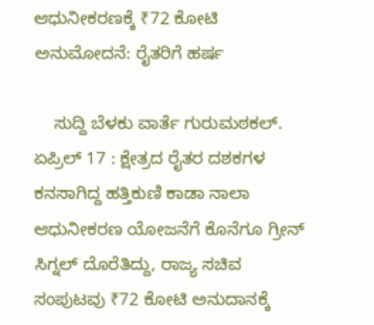ಆಧುನೀಕರಣಕ್ಕೆ ₹72 ಕೋಟಿ ಅನುಮೋದನೆ: ರೈತರಿಗೆ ಹರ್ಷ

    ಸುದ್ದಿ ಬೆಳಕು ವಾರ್ತೆ ಗುರುಮಠಕಲ್. ಏಪ್ರಿಲ್ 17 : ಕ್ಷೇತ್ರದ ರೈತರ ದಶಕಗಳ ಕನಸಾಗಿದ್ದ ಹತ್ತಿಕುಣಿ ಕಾಡಾ ನಾಲಾ ಆಧುನೀಕರಣ ಯೋಜನೆಗೆ ಕೊನೆಗೂ ಗ್ರೀನ್ ಸಿಗ್ನಲ್ ದೊರೆತಿದ್ದು, ರಾಜ್ಯ ಸಚಿವ ಸಂಪುಟವು ₹72 ಕೋಟಿ ಅನುದಾನಕ್ಕೆ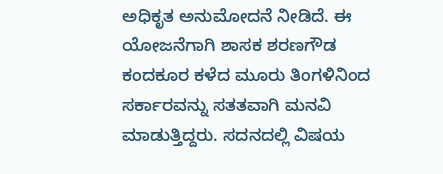ಅಧಿಕೃತ ಅನುಮೋದನೆ ನೀಡಿದೆ. ಈ ಯೋಜನೆಗಾಗಿ ಶಾಸಕ ಶರಣಗೌಡ ಕಂದಕೂರ ಕಳೆದ ಮೂರು ತಿಂಗಳಿನಿಂದ ಸರ್ಕಾರವನ್ನು ಸತತವಾಗಿ ಮನವಿ ಮಾಡುತ್ತಿದ್ದರು. ಸದನದಲ್ಲಿ ವಿಷಯ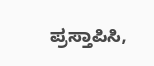ಪ್ರಸ್ತಾಪಿಸಿ,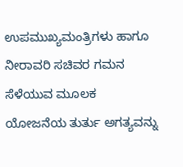ಉಪಮುಖ್ಯಮಂತ್ರಿಗಳು ಹಾಗೂ ನೀರಾವರಿ ಸಚಿವರ ಗಮನ ಸೆಳೆಯುವ ಮೂಲಕ ಯೋಜನೆಯ ತುರ್ತು ಅಗತ್ಯವನ್ನು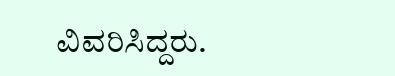ವಿವರಿಸಿದ್ದರು.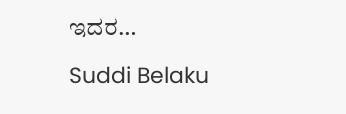ಇದರ…

Suddi Belaku